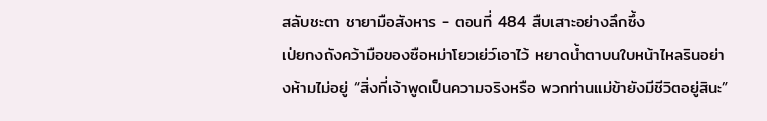สลับชะตา ชายามือสังหาร - ตอนที่ 484 สืบเสาะอย่างลึกซึ้ง
เป่ยกงถังคว้ามือของซือหม่าโยวเย่ว์เอาไว้ หยาดน้ำตาบนใบหน้าไหลรินอย่างห้ามไม่อยู่ “สิ่งที่เจ้าพูดเป็นความจริงหรือ พวกท่านแม่ข้ายังมีชีวิตอยู่สินะ”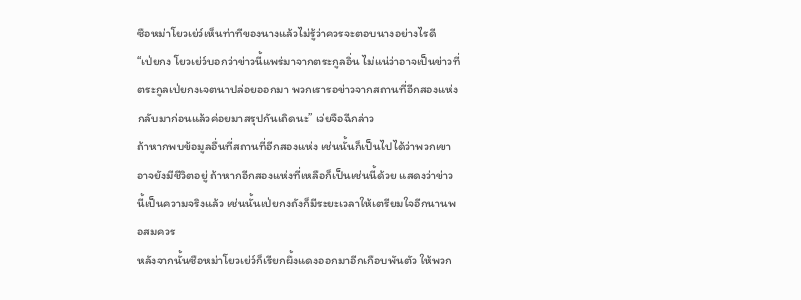ซือหม่าโยวเย่ว์เห็นท่าทีของนางแล้วไม่รู้ว่าควรจะตอบนางอย่างไรดี
“เป่ยกง โยวเย่ว์บอกว่าข่าวนี้แพร่มาจากตระกูลอิ่น ไม่แน่ว่าอาจเป็นข่าวที่ตระกูลเป่ยกงเจตนาปล่อยออกมา พวกเรารอข่าวจากสถานที่อีกสองแห่งกลับมาก่อนแล้วค่อยมาสรุปกันเถิดนะ” เว่ยจือฉีกล่าว
ถ้าหากพบข้อมูลอื่นที่สถานที่อีกสองแห่ง เช่นนั้นก็เป็นไปได้ว่าพวกเขาอาจยังมีชีวิตอยู่ ถ้าหากอีกสองแห่งที่เหลือก็เป็นเช่นนี้ด้วย แสดงว่าข่าวนี้เป็นความจริงแล้ว เช่นนั้นเป่ยกงถังก็มีระยะเวลาให้เตรียมใจอีกนานพอสมควร
หลังจากนั้นซือหม่าโยวเย่ว์ก็เรียกผึ้งแดงออกมาอีกเกือบพันตัว ให้พวก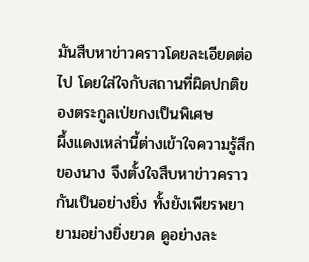มันสืบหาข่าวคราวโดยละเอียดต่อไป โดยใส่ใจกับสถานที่ผิดปกติของตระกูลเป่ยกงเป็นพิเศษ
ผึ้งแดงเหล่านี้ต่างเข้าใจความรู้สึกของนาง จึงตั้งใจสืบหาข่าวคราวกันเป็นอย่างยิ่ง ทั้งยังเพียรพยายามอย่างยิ่งยวด ดูอย่างละ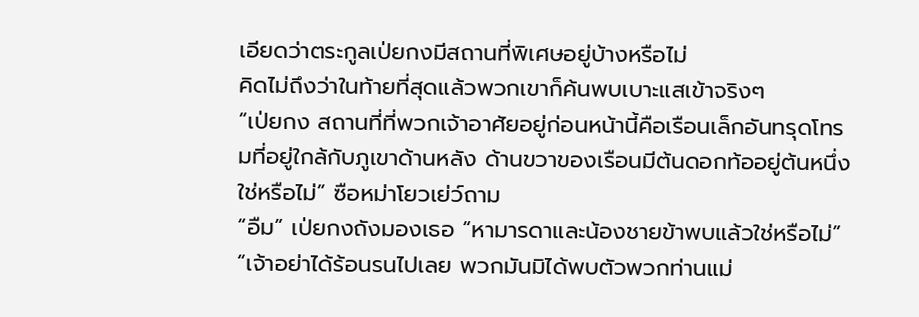เอียดว่าตระกูลเป่ยกงมีสถานที่พิเศษอยู่บ้างหรือไม่
คิดไม่ถึงว่าในท้ายที่สุดแล้วพวกเขาก็ค้นพบเบาะแสเข้าจริงๆ
“เป่ยกง สถานที่ที่พวกเจ้าอาศัยอยู่ก่อนหน้านี้คือเรือนเล็กอันทรุดโทรมที่อยู่ใกล้กับภูเขาด้านหลัง ด้านขวาของเรือนมีต้นดอกท้ออยู่ต้นหนึ่งใช่หรือไม่” ซือหม่าโยวเย่ว์ถาม
“อืม” เป่ยกงถังมองเธอ “หามารดาและน้องชายข้าพบแล้วใช่หรือไม่”
“เจ้าอย่าได้ร้อนรนไปเลย พวกมันมิได้พบตัวพวกท่านแม่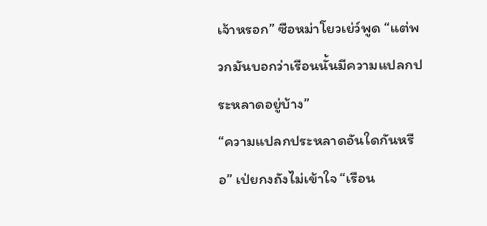เจ้าหรอก” ซือหม่าโยวเย่ว์พูด “แต่พวกมันบอกว่าเรือนนั้นมีความแปลกประหลาดอยู่บ้าง”
“ความแปลกประหลาดอันใดกันหรือ” เป่ยกงถังไม่เข้าใจ “เรือน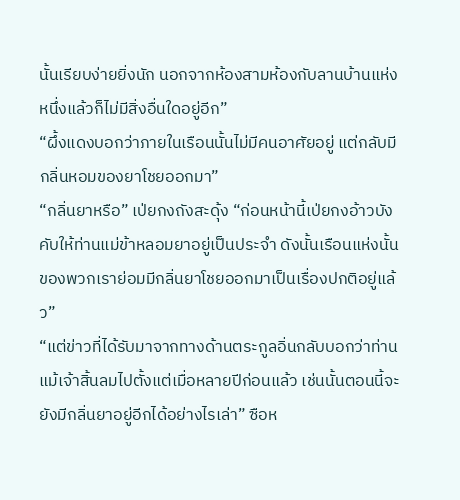นั้นเรียบง่ายยิ่งนัก นอกจากห้องสามห้องกับลานบ้านแห่งหนึ่งแล้วก็ไม่มีสิ่งอื่นใดอยู่อีก”
“ผึ้งแดงบอกว่าภายในเรือนนั้นไม่มีคนอาศัยอยู่ แต่กลับมีกลิ่นหอมของยาโชยออกมา”
“กลิ่นยาหรือ” เป่ยกงถังสะดุ้ง “ก่อนหน้านี้เป่ยกงอ้าวบังคับให้ท่านแม่ข้าหลอมยาอยู่เป็นประจำ ดังนั้นเรือนแห่งนั้นของพวกเราย่อมมีกลิ่นยาโชยออกมาเป็นเรื่องปกติอยู่แล้ว”
“แต่ข่าวที่ได้รับมาจากทางด้านตระกูลอิ่นกลับบอกว่าท่านแม้เจ้าสิ้นลมไปตั้งแต่เมื่อหลายปีก่อนแล้ว เช่นนั้นตอนนี้จะยังมีกลิ่นยาอยู่อีกได้อย่างไรเล่า” ซือห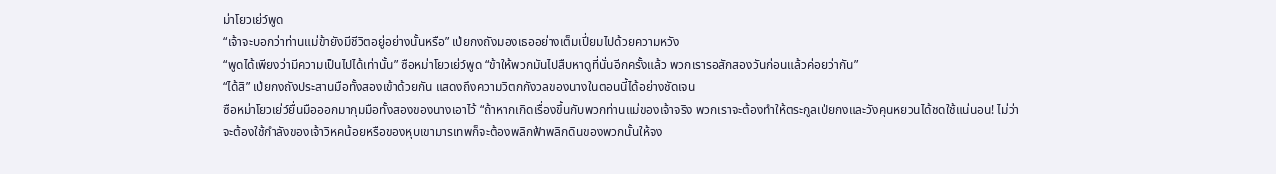ม่าโยวเย่ว์พูด
“เจ้าจะบอกว่าท่านแม่ข้ายังมีชีวิตอยู่อย่างนั้นหรือ” เป่ยกงถังมองเธออย่างเต็มเปี่ยมไปด้วยความหวัง
“พูดได้เพียงว่ามีความเป็นไปได้เท่านั้น” ซือหม่าโยวเย่ว์พูด “ข้าให้พวกมันไปสืบหาดูที่นั่นอีกครั้งแล้ว พวกเรารอสักสองวันก่อนแล้วค่อยว่ากัน”
“ได้สิ” เป่ยกงถังประสานมือทั้งสองเข้าด้วยกัน แสดงถึงความวิตกกังวลของนางในตอนนี้ได้อย่างชัดเจน
ซือหม่าโยวเย่ว์ยื่นมือออกมากุมมือทั้งสองของนางเอาไว้ “ถ้าหากเกิดเรื่องขึ้นกับพวกท่านแม่ของเจ้าจริง พวกเราจะต้องทำให้ตระกูลเป่ยกงและวังคุนหยวนได้ชดใช้แน่นอน! ไม่ว่าจะต้องใช้กำลังของเจ้าวิหคน้อยหรือของหุบเขามารเทพก็จะต้องพลิกฟ้าพลิกดินของพวกนั้นให้จง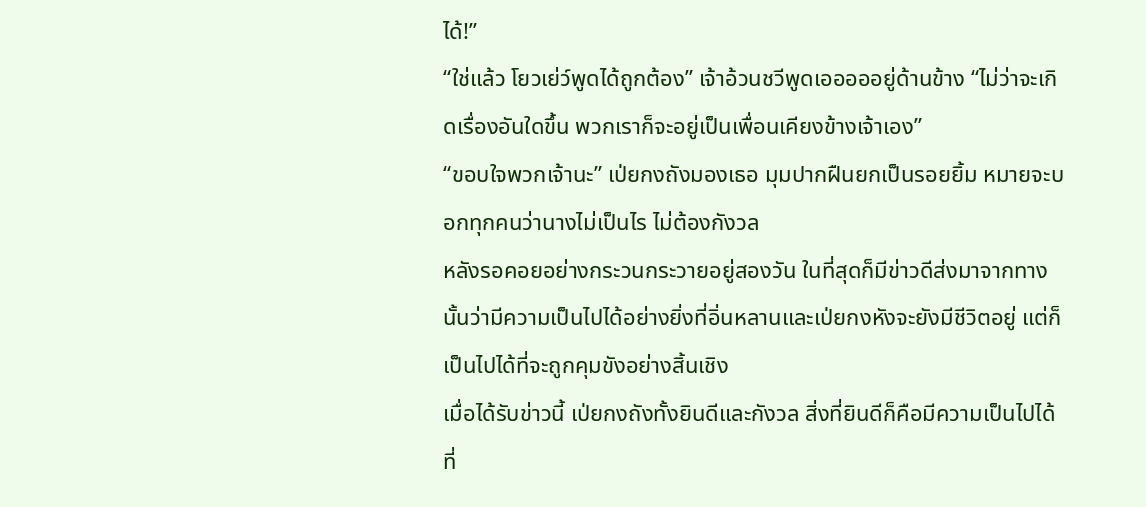ได้!”
“ใช่แล้ว โยวเย่ว์พูดได้ถูกต้อง” เจ้าอ้วนชวีพูดเอออออยู่ด้านข้าง “ไม่ว่าจะเกิดเรื่องอันใดขึ้น พวกเราก็จะอยู่เป็นเพื่อนเคียงข้างเจ้าเอง”
“ขอบใจพวกเจ้านะ” เป่ยกงถังมองเธอ มุมปากฝืนยกเป็นรอยยิ้ม หมายจะบอกทุกคนว่านางไม่เป็นไร ไม่ต้องกังวล
หลังรอคอยอย่างกระวนกระวายอยู่สองวัน ในที่สุดก็มีข่าวดีส่งมาจากทางนั้นว่ามีความเป็นไปได้อย่างยิ่งที่อิ่นหลานและเป่ยกงหังจะยังมีชีวิตอยู่ แต่ก็เป็นไปได้ที่จะถูกคุมขังอย่างสิ้นเชิง
เมื่อได้รับข่าวนี้ เป่ยกงถังทั้งยินดีและกังวล สิ่งที่ยินดีก็คือมีความเป็นไปได้ที่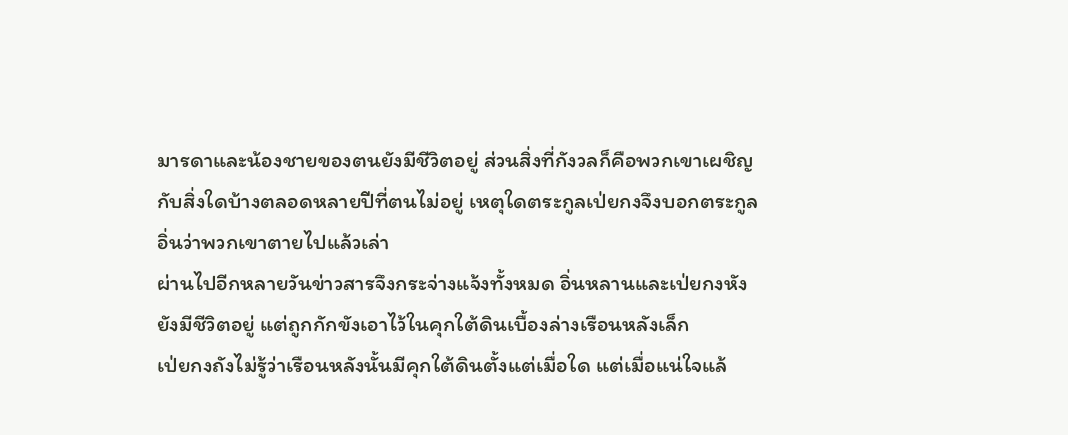มารดาและน้องชายของตนยังมีชีวิตอยู่ ส่วนสิ่งที่กังวลก็คือพวกเขาเผชิญกับสิ่งใดบ้างตลอดหลายปีที่ตนไม่อยู่ เหตุใดตระกูลเป่ยกงจึงบอกตระกูลอิ่นว่าพวกเขาตายไปแล้วเล่า
ผ่านไปอีกหลายวันข่าวสารจึงกระจ่างแจ้งทั้งหมด อิ่นหลานและเป่ยกงหังยังมีชีวิตอยู่ แต่ถูกกักขังเอาไว้ในคุกใต้ดินเบื้องล่างเรือนหลังเล็ก
เป่ยกงถังไม่รู้ว่าเรือนหลังนั้นมีคุกใต้ดินตั้งแต่เมื่อใด แต่เมื่อแน่ใจแล้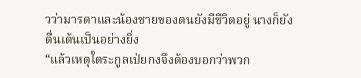วว่ามารดาและน้องชายของตนยังมีชีวิตอยู่ นางก็ยังตื่นเต้นเป็นอย่างยิ่ง
“แล้วเหตุใตระกูลเป่ยกงจึงต้องบอกว่าพวก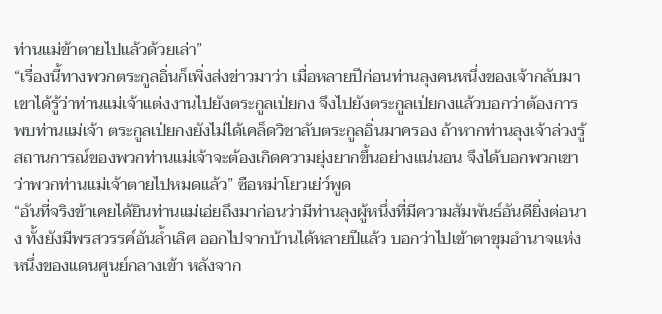ท่านแม่ข้าตายไปแล้วด้วยเล่า”
“เรื่องนี้ทางพวกตระกูลอิ่นก็เพิ่งส่งข่าวมาว่า เมื่อหลายปีก่อนท่านลุงคนหนึ่งของเจ้ากลับมา เขาได้รู้ว่าท่านแม่เจ้าแต่งงานไปยังตระกูลเป่ยกง จึงไปยังตระกูลเป่ยกงแล้วบอกว่าต้องการพบท่านแม่เจ้า ตระกูลเป่ยกงยังไม่ได้เคล็ดวิชาลับตระกูลอิ่นมาครอง ถ้าหากท่านลุงเจ้าล่วงรู้สถานการณ์ของพวกท่านแม่เจ้าจะต้องเกิดความยุ่งยากขึ้นอย่างแน่นอน จึงได้บอกพวกเขาว่าพวกท่านแม่เจ้าตายไปหมดแล้ว” ซือหม่าโยวเย่ว์พูด
“อันที่จริงข้าเคยได้ยินท่านแม่เอ่ยถึงมาก่อนว่ามีท่านลุงผู้หนึ่งที่มีความสัมพันธ์อันดียิ่งต่อนาง ทั้งยังมีพรสวรรค์อันล้ำเลิศ ออกไปจากบ้านได้หลายปีแล้ว บอกว่าไปเข้าตาขุมอำนาจแห่งหนึ่งของแดนศูนย์กลางเข้า หลังจาก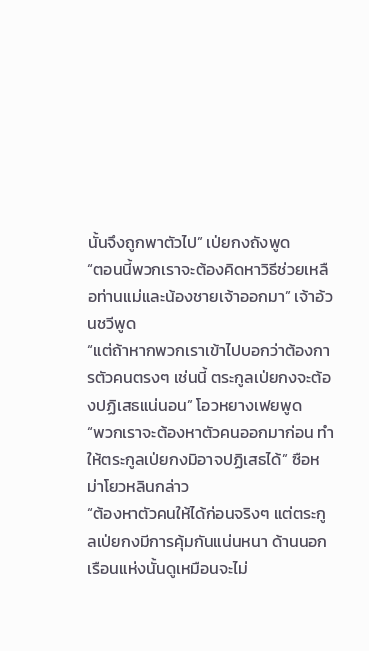นั้นจึงถูกพาตัวไป” เป่ยกงถังพูด
“ตอนนี้พวกเราจะต้องคิดหาวิธีช่วยเหลือท่านแม่และน้องชายเจ้าออกมา” เจ้าอ้วนชวีพูด
“แต่ถ้าหากพวกเราเข้าไปบอกว่าต้องการตัวคนตรงๆ เช่นนี้ ตระกูลเป่ยกงจะต้องปฏิเสธแน่นอน” โอวหยางเฟยพูด
“พวกเราจะต้องหาตัวคนออกมาก่อน ทำให้ตระกูลเป่ยกงมิอาจปฏิเสธได้” ซือหม่าโยวหลินกล่าว
“ต้องหาตัวคนให้ได้ก่อนจริงๆ แต่ตระกูลเป่ยกงมีการคุ้มกันแน่นหนา ด้านนอกเรือนแห่งนั้นดูเหมือนจะไม่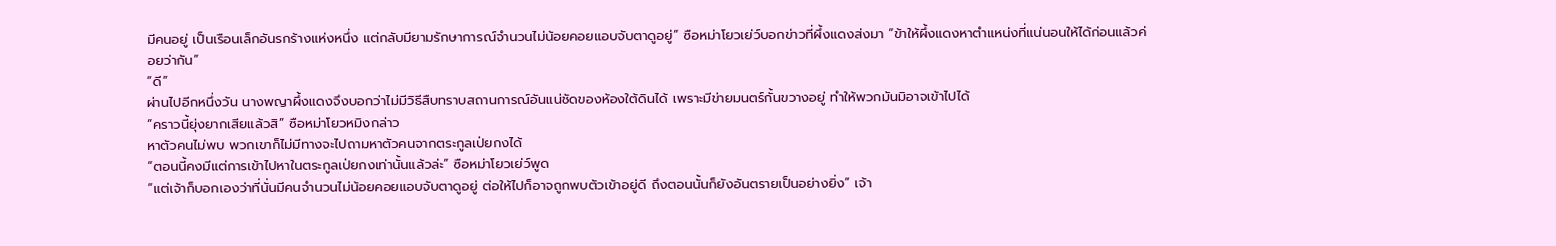มีคนอยู่ เป็นเรือนเล็กอันรกร้างแห่งหนึ่ง แต่กลับมียามรักษาการณ์จำนวนไม่น้อยคอยแอบจับตาดูอยู่” ซือหม่าโยวเย่ว์บอกข่าวที่ผึ้งแดงส่งมา “ข้าให้ผึ้งแดงหาตำแหน่งที่แน่นอนให้ได้ก่อนแล้วค่อยว่ากัน”
“ดี”
ผ่านไปอีกหนึ่งวัน นางพญาผึ้งแดงจึงบอกว่าไม่มีวิธีสืบทราบสถานการณ์อันแน่ชัดของห้องใต้ดินได้ เพราะมีข่ายมนตร์กั้นขวางอยู่ ทำให้พวกมันมิอาจเข้าไปได้
“คราวนี้ยุ่งยากเสียแล้วสิ” ซือหม่าโยวหมิงกล่าว
หาตัวคนไม่พบ พวกเขาก็ไม่มีทางจะไปถามหาตัวคนจากตระกูลเป่ยกงได้
“ตอนนี้คงมีแต่การเข้าไปหาในตระกูลเป่ยกงเท่านั้นแล้วล่ะ” ซือหม่าโยวเย่ว์พูด
“แต่เจ้าก็บอกเองว่าที่นั่นมีคนจำนวนไม่น้อยคอยแอบจับตาดูอยู่ ต่อให้ไปก็อาจถูกพบตัวเข้าอยู่ดี ถึงตอนนั้นก็ยังอันตรายเป็นอย่างยิ่ง” เจ้า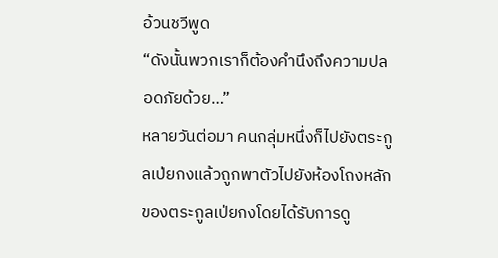อ้วนชวีพูด
“ดังนั้นพวกเราก็ต้องคำนึงถึงความปลอดภัยด้วย…”
หลายวันต่อมา คนกลุ่มหนึ่งก็ไปยังตระกูลเป่ยกงแล้วถูกพาตัวไปยังห้องโถงหลักของตระกูลเป่ยกงโดยได้รับการดู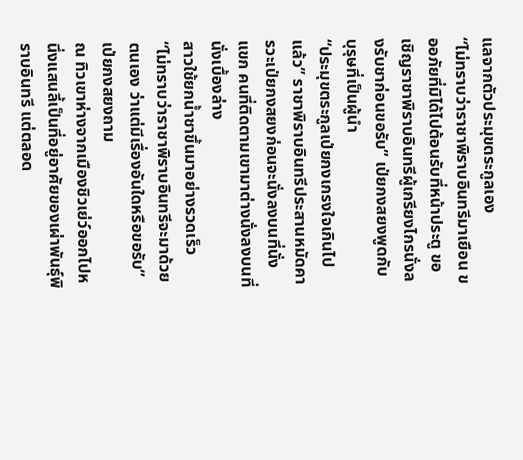แลจากตัวประมุขตระกูลเอง
“ไม่ทราบว่าราชาพิราบอินทรีมาเยือน ขออภัยที่มิได้ไปต้อนรับที่หน้าประตู ขอเชิญราชาพิราบอินทรีผู้เกรียงไกรนั่งลงรับชาก่อนขอรับ” เป่ยกงสยงพูดกับบุรุษที่เป็นผู้นำ
“ประมุขตระกูลเป่ยกงเกรงใจเกินไปแล้ว” ราชาพิราบอินทรีประสานหมัดคารวะเป่ยกงสยงก่อนจะนั่งลงบนที่นั่งแขก คนที่ติดตามเขามาต่างนั่งลงบนที่นั่งเบื้องล่าง
สาวใช้ยกน้ำชาขึ้นมาอย่างรวดเร็ว
“ไม่ทราบว่าราชาพิราบอินทรีจะมาด้วยตนเอง ว่าแต่มีเรื่องอันใดหรือขอรับ” เป่ยกงสยงถาม
ณ ทิวเขาห่างจากเมืองชิวเย่ว์ออกไปหนึ่งแสนลี้เป็นที่อยู่อาศัยของเผ่าพันธุ์พิราบอินทรี แต่ตลอด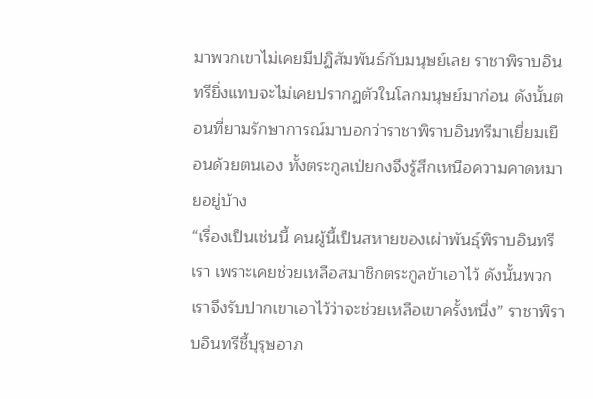มาพวกเขาไม่เคยมีปฏิสัมพันธ์กับมนุษย์เลย ราชาพิราบอินทรียิ่งแทบจะไม่เคยปรากฏตัวในโลกมนุษย์มาก่อน ดังนั้นตอนที่ยามรักษาการณ์มาบอกว่าราชาพิราบอินทรีมาเยี่ยมเยือนด้วยตนเอง ทั้งตระกูลเป่ยกงจึงรู้สึกเหนือความคาดหมายอยู่บ้าง
“เรื่องเป็นเช่นนี้ คนผู้นี้เป็นสหายของเผ่าพันธุ์พิราบอินทรีเรา เพราะเคยช่วยเหลือสมาชิกตระกูลข้าเอาไว้ ดังนั้นพวกเราจึงรับปากเขาเอาไว้ว่าจะช่วยเหลือเขาครั้งหนึ่ง” ราชาพิราบอินทรีชี้บุรุษอาภ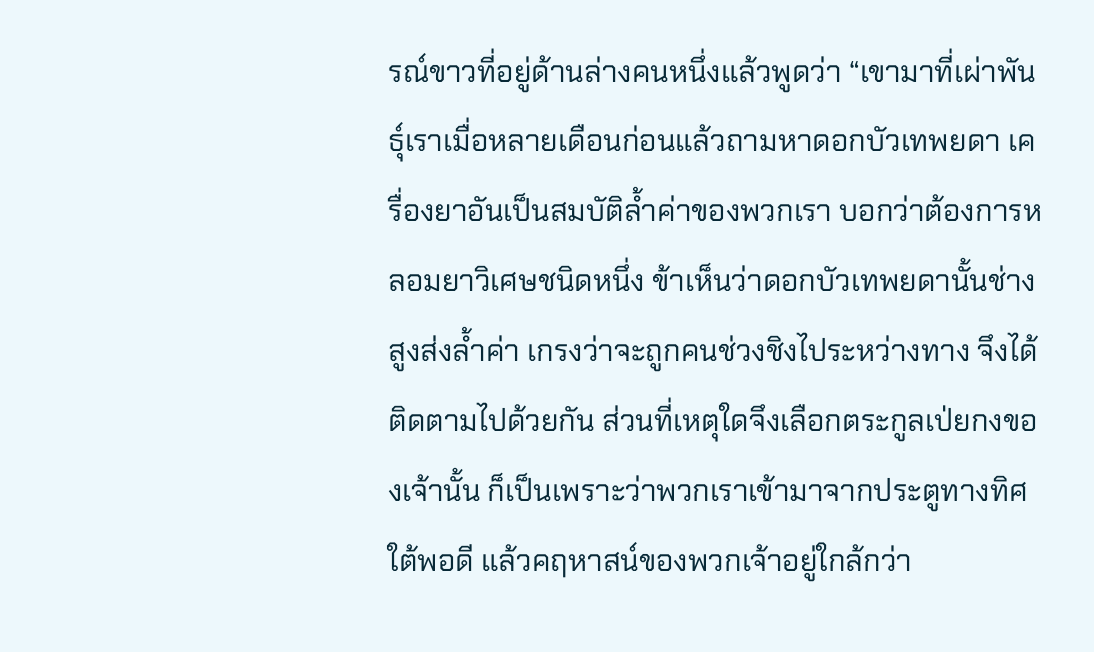รณ์ขาวที่อยู่ด้านล่างคนหนึ่งแล้วพูดว่า “เขามาที่เผ่าพันธุ์เราเมื่อหลายเดือนก่อนแล้วถามหาดอกบัวเทพยดา เครื่องยาอันเป็นสมบัติล้ำค่าของพวกเรา บอกว่าต้องการหลอมยาวิเศษชนิดหนึ่ง ข้าเห็นว่าดอกบัวเทพยดานั้นช่างสูงส่งล้ำค่า เกรงว่าจะถูกคนช่วงชิงไประหว่างทาง จึงได้ติดตามไปด้วยกัน ส่วนที่เหตุใดจึงเลือกตระกูลเป่ยกงของเจ้านั้น ก็เป็นเพราะว่าพวกเราเข้ามาจากประตูทางทิศใต้พอดี แล้วคฤหาสน์ของพวกเจ้าอยู่ใกล้กว่า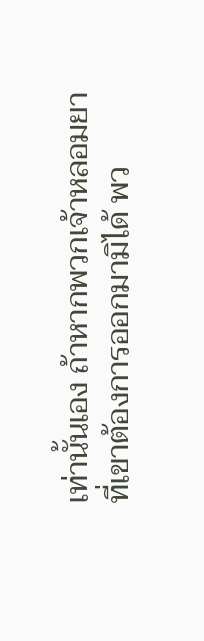เท่านั้นเอง ถ้าหากพวกเจ้าหลอมยาที่เขาต้องการออกมามิได้ พว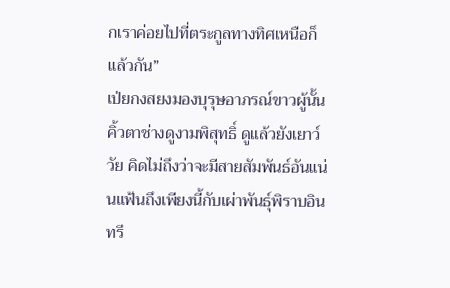กเราค่อยไปที่ตระกูลทางทิศเหนือก็แล้วกัน”
เป่ยกงสยงมองบุรุษอาภรณ์ขาวผู้นั้น คิ้วตาช่างดูงามพิสุทธิ์ ดูแล้วยังเยาว์วัย คิดไม่ถึงว่าจะมีสายสัมพันธ์อันแน่นแฟ้นถึงเพียงนี้กับเผ่าพันธุ์พิราบอินทรี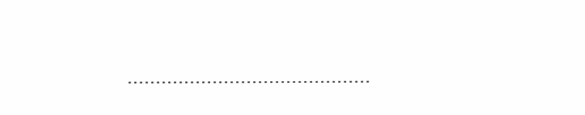…………………………………….